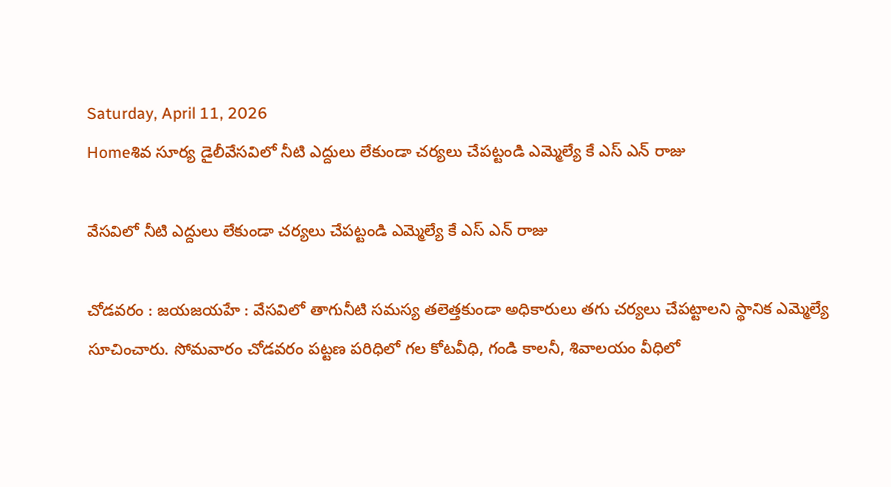Saturday, April 11, 2026
Homeశివ సూర్య డైలీవేసవిలో నీటి ఎద్దులు లేకుండా చర్యలు చేపట్టండి ఎమ్మెల్యే కే ఎస్ ఎన్ రాజు

వేసవిలో నీటి ఎద్దులు లేకుండా చర్యలు చేపట్టండి ఎమ్మెల్యే కే ఎస్ ఎన్ రాజు

చోడవరం : జయజయహే : వేసవిలో తాగునీటి సమస్య తలెత్తకుండా అధికారులు తగు చర్యలు చేపట్టాలని స్థానిక ఎమ్మెల్యే సూచించారు. సోమవారం చోడవరం పట్టణ పరిధిలో గల కోటవీధి, గండి కాలనీ, శివాలయం వీధిలో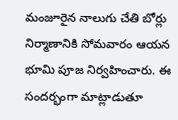మంజూరైన నాలుగు చేతి బోర్లు నిర్మాణానికి సోమవారం ఆయన భూమి పూజ నిర్వహించారు. ఈ సందర్భంగా మాట్లాడుతూ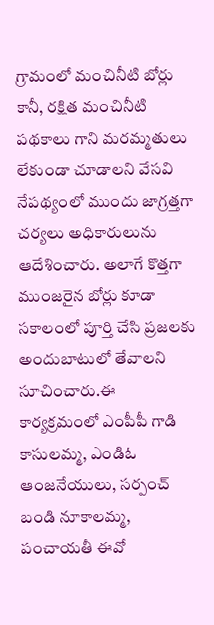గ్రామంలో మంచినీటి బోర్లు కానీ, రక్షిత మంచినీటి పథకాలు గాని మరమ్మతులు లేకుండా చూడాలని వేసవి నేపథ్యంలో ముందు జాగ్రత్తగా చర్యలు అధికారులును ఆదేశించారు. అలాగే కొత్తగా ముంజరైన బోర్లు కూడా సకాలంలో పూర్తి చేసి ప్రజలకు అందుబాటులో తేవాలని సూచించారు.ఈ కార్యక్రమంలో ఎంపీపీ గాడి కాసులమ్మ, ఎండిఓ ఆంజనేయులు, సర్పంచ్ బండి నూకాలమ్మ, పంచాయతీ ఈవో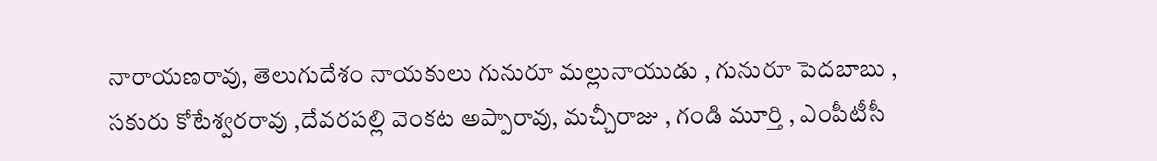నారాయణరావు, తెలుగుదేశం నాయకులు గునురూ మల్లునాయుడు , గునురూ పెదబాబు , సకురు కోటేశ్వరరావు ,దేవరపల్లి వెంకట అప్పారావు, మచ్చీరాజు , గండి మూర్తి , ఎంపీటీసీ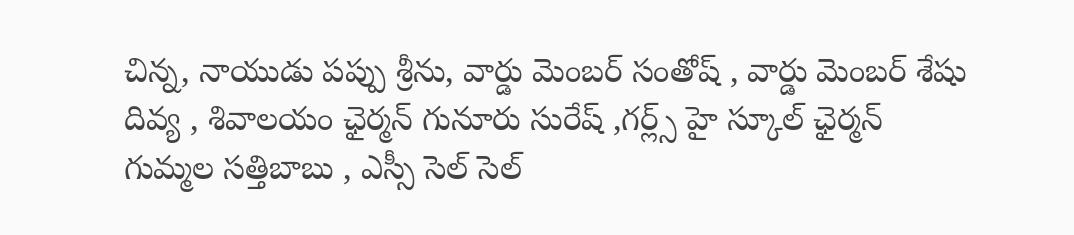చిన్న, నాయుడు పప్పు శ్రీను, వార్డు మెంబర్ సంతోష్ , వార్డు మెంబర్ శేషు దివ్య , శివాలయం ఛైర్మన్ గునూరు సురేష్ ,గర్ల్స్ హై స్కూల్ ఛైర్మన్ గుమ్మల సత్తిబాబు , ఎస్సీ సెల్ సెల్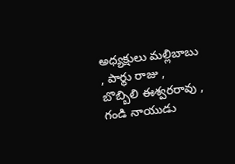అధ్యక్షులు మల్లిబాబు , పార్థు రాజు , బొబ్బిలి ఈశ్వరరావు , గండి నాయుడు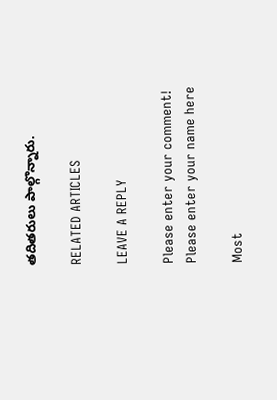తదితరులు పాల్గొన్నారు.

RELATED ARTICLES

LEAVE A REPLY

Please enter your comment!
Please enter your name here

Most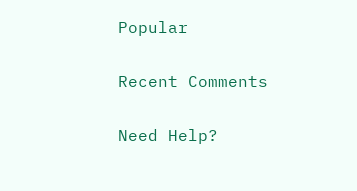Popular

Recent Comments

Need Help?